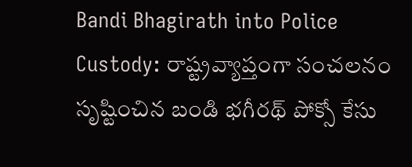Bandi Bhagirath into Police Custody: రాష్ట్రవ్యాప్తంగా సంచలనం సృష్టించిన బండి భగీరథ్ పోక్సో కేసు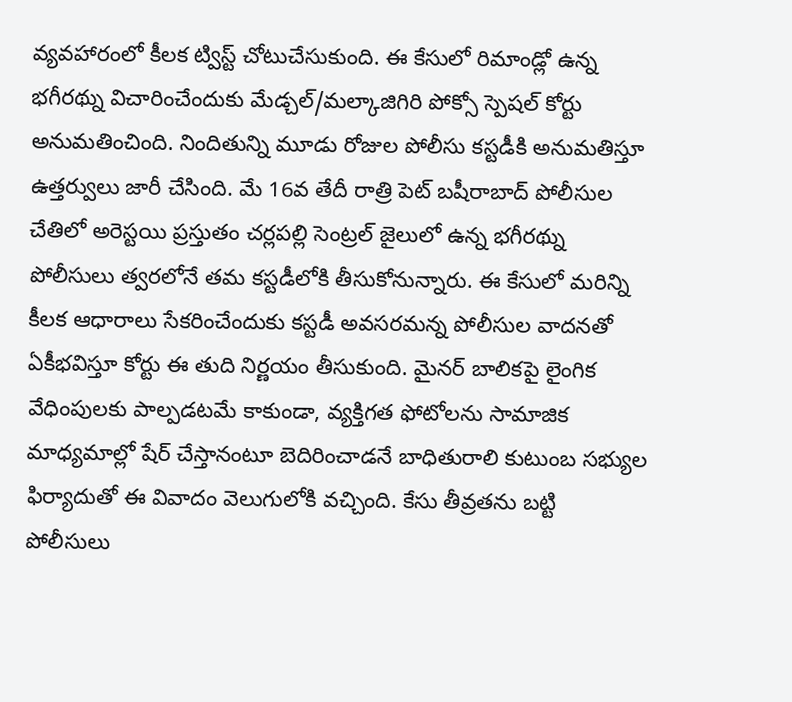వ్యవహారంలో కీలక ట్విస్ట్ చోటుచేసుకుంది. ఈ కేసులో రిమాండ్లో ఉన్న భగీరథ్ను విచారించేందుకు మేడ్చల్/మల్కాజిగిరి పోక్సో స్పెషల్ కోర్టు అనుమతించింది. నిందితున్ని మూడు రోజుల పోలీసు కస్టడీకి అనుమతిస్తూ ఉత్తర్వులు జారీ చేసింది. మే 16వ తేదీ రాత్రి పెట్ బషీరాబాద్ పోలీసుల చేతిలో అరెస్టయి ప్రస్తుతం చర్లపల్లి సెంట్రల్ జైలులో ఉన్న భగీరథ్ను పోలీసులు త్వరలోనే తమ కస్టడీలోకి తీసుకోనున్నారు. ఈ కేసులో మరిన్ని కీలక ఆధారాలు సేకరించేందుకు కస్టడీ అవసరమన్న పోలీసుల వాదనతో ఏకీభవిస్తూ కోర్టు ఈ తుది నిర్ణయం తీసుకుంది. మైనర్ బాలికపై లైంగిక వేధింపులకు పాల్పడటమే కాకుండా, వ్యక్తిగత ఫోటోలను సామాజిక మాధ్యమాల్లో షేర్ చేస్తానంటూ బెదిరించాడనే బాధితురాలి కుటుంబ సభ్యుల ఫిర్యాదుతో ఈ వివాదం వెలుగులోకి వచ్చింది. కేసు తీవ్రతను బట్టి పోలీసులు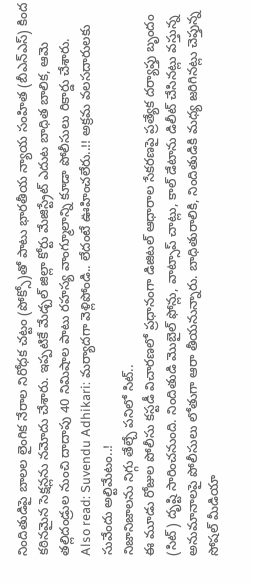నిందితుడిపై బాలల లైంగిక నేరాల నిరోధక చట్టం (పోక్సో)తో పాటు భారతీయ న్యాయ సంహిత (బీఎన్ఎస్) కింద కఠినమైన సెక్షన్లను నమోదు చేశారు. ఇప్పటికే మేడ్చల్ జిల్లా కోర్టు మేజిస్ట్రేట్ ఎదుట బాధిత బాలిక, ఆమె తల్లిదండ్రుల నుంచి దాదాపు 40 నిమిషాల పాటు రహస్య వాంగ్మూలాన్ని కూడా పోలీసులు రికార్డు చేశారు.
Also read: Suvendu Adhikari: మర్యాదగా వెళ్లిపోండి.. లేదంటే ఊహించలేరు..!! అక్రమ వలసదారులకు సువేందు అల్టిమేటం..!
నిజానిజాలను నిగ్గు తేల్చే పనిలో సిట్..
ఈ మూడు రోజుల పోలీసు కస్టడీ విచారణలో ప్రధానంగా డిజిటల్ ఆధారాల సేకరణపై ప్రత్యేక దర్యాప్తు బృందం (సిట్) దృష్టి సారించనుంది. నిందితుడి మొబైల్ ఫోన్లు, వాట్సాప్ చాట్లు, కాల్ డేటాను డిలీట్ చేసినట్లు వస్తున్న అనుమానాలపై పోలీసులు లోతుగా ఆరా తీయనున్నారు. బాధితురాలికి, నిందితుడికి మధ్య జరిగినట్లు చెప్తున్న సోషల్ మీడియా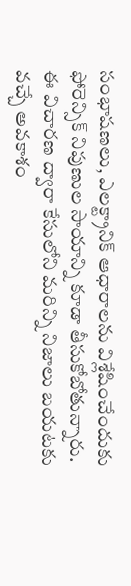సంభాషణలు, ఎలక్ట్రానిక్ ఆధారాలను విశ్లేషించేందుకు ఫోరెన్సిక్ నిపుణుల సాయాన్ని కూడా తీసుకోబోతున్నారు. ఈ విచారణ ద్వారా కేసులోని మరిన్ని నిజాలు బయటకు వచ్చే అవకాశం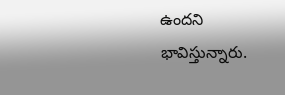ఉందని భావిస్తున్నారు.